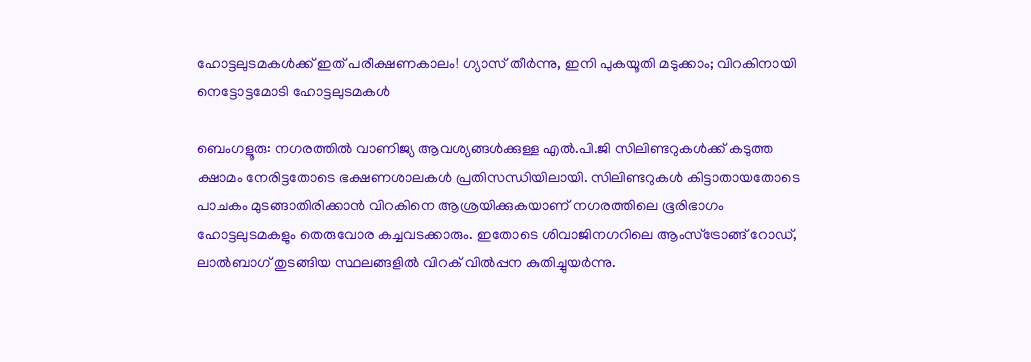ഹോട്ടലുടമകൾക്ക് ഇത് പരീക്ഷണകാലം! ഗ്യാസ് തീർന്നു, ഇനി പുകയൂതി മടുക്കാം; വിറകിനായി നെട്ടോട്ടമോടി ഹോട്ടലുടമകൾ

ബെംഗളൂരു: നഗരത്തിൽ വാണിജ്യ ആവശ്യങ്ങൾക്കുള്ള എൽ.പി.ജി സിലിണ്ടറുകൾക്ക് കടുത്ത ക്ഷാമം നേരിട്ടതോടെ ഭക്ഷണശാലകൾ പ്രതിസന്ധിയിലായി. സിലിണ്ടറുകൾ കിട്ടാതായതോടെ പാചകം മുടങ്ങാതിരിക്കാൻ വിറകിനെ ആശ്രയിക്കുകയാണ് നഗരത്തിലെ ഭൂരിഭാഗം ഹോട്ടലുടമകളും തെരുവോര കച്ചവടക്കാരും. ഇതോടെ ശിവാജിനഗറിലെ ആംസ്ട്രോങ്ങ് റോഡ്, ലാൽബാഗ് തുടങ്ങിയ സ്ഥലങ്ങളിൽ വിറക് വിൽപ്പന കുതിച്ചുയർന്നു.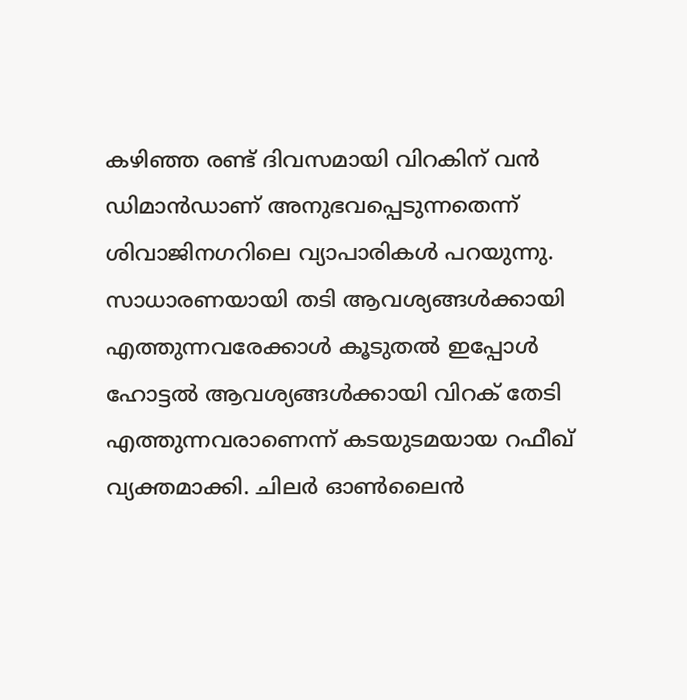കഴിഞ്ഞ രണ്ട് ദിവസമായി വിറകിന് വൻ ഡിമാൻഡാണ് അനുഭവപ്പെടുന്നതെന്ന് ശിവാജിനഗറിലെ വ്യാപാരികൾ പറയുന്നു. സാധാരണയായി തടി ആവശ്യങ്ങൾക്കായി എത്തുന്നവരേക്കാൾ കൂടുതൽ ഇപ്പോൾ ഹോട്ടൽ ആവശ്യങ്ങൾക്കായി വിറക് തേടി എത്തുന്നവരാണെന്ന് കടയുടമയായ റഫീഖ് വ്യക്തമാക്കി. ചിലർ ഓൺലൈൻ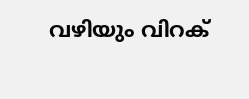വഴിയും വിറക്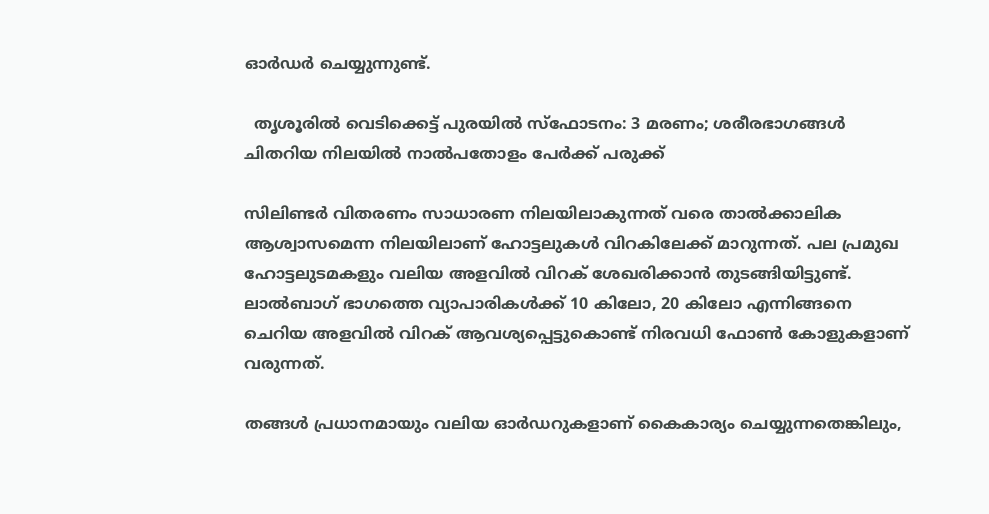ഓർഡർ ചെയ്യുന്നുണ്ട്.

  തൃശൂരിൽ വെടിക്കെട്ട് പുരയിൽ സ്ഫോടനം: 3 മരണം; ശരീരഭാഗങ്ങൾ ചിതറിയ നിലയിൽ നാൽപതോളം പേർക്ക് പരുക്ക്

സിലിണ്ടർ വിതരണം സാധാരണ നിലയിലാകുന്നത് വരെ താൽക്കാലിക ആശ്വാസമെന്ന നിലയിലാണ് ഹോട്ടലുകൾ വിറകിലേക്ക് മാറുന്നത്. പല പ്രമുഖ ഹോട്ടലുടമകളും വലിയ അളവിൽ വിറക് ശേഖരിക്കാൻ തുടങ്ങിയിട്ടുണ്ട്. ലാൽബാഗ് ഭാഗത്തെ വ്യാപാരികൾക്ക് 10 കിലോ, 20 കിലോ എന്നിങ്ങനെ ചെറിയ അളവിൽ വിറക് ആവശ്യപ്പെട്ടുകൊണ്ട് നിരവധി ഫോൺ കോളുകളാണ് വരുന്നത്.

തങ്ങൾ പ്രധാനമായും വലിയ ഓർഡറുകളാണ് കൈകാര്യം ചെയ്യുന്നതെങ്കിലും,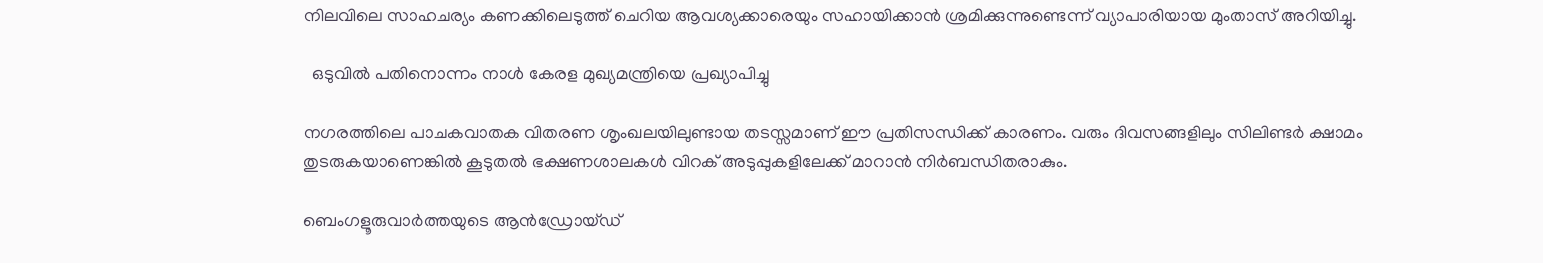നിലവിലെ സാഹചര്യം കണക്കിലെടുത്ത് ചെറിയ ആവശ്യക്കാരെയും സഹായിക്കാൻ ശ്രമിക്കുന്നുണ്ടെന്ന് വ്യാപാരിയായ മുംതാസ് അറിയിച്ചു.

  ഒടുവിൽ പതിനൊന്നം നാൾ കേരള മുഖ്യമന്ത്രിയെ പ്രഖ്യാപിച്ചു

നഗരത്തിലെ പാചകവാതക വിതരണ ശൃംഖലയിലുണ്ടായ തടസ്സമാണ് ഈ പ്രതിസന്ധിക്ക് കാരണം. വരും ദിവസങ്ങളിലും സിലിണ്ടർ ക്ഷാമം തുടരുകയാണെങ്കിൽ കൂടുതൽ ഭക്ഷണശാലകൾ വിറക് അടുപ്പുകളിലേക്ക് മാറാൻ നിർബന്ധിതരാകും.

ബെംഗളൂരുവാർത്തയുടെ ആൻഡ്രോയ്ഡ്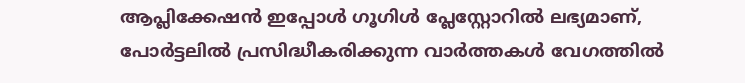ആപ്ലിക്കേഷൻ ഇപ്പോൾ ഗൂഗിൾ പ്ലേസ്റ്റോറിൽ ലഭ്യമാണ്, പോർട്ടലിൽ പ്രസിദ്ധീകരിക്കുന്ന വാർത്തകൾ വേഗത്തിൽ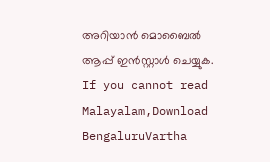അറിയാൻ മൊബൈൽ ആപ്പ് ഇൻസ്റ്റാൾ ചെയ്യുക. If you cannot read Malayalam,Download BengaluruVartha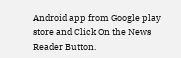Android app from Google play store and Click On the News Reader Button.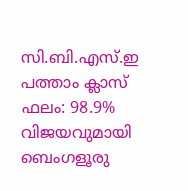സി.ബി.എസ്.ഇ പത്താം ക്ലാസ് ഫലം: 98.9% വിജയവുമായി ബെംഗളൂരു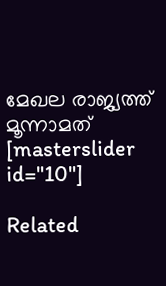മേഖല രാജ്യത്ത് മൂന്നാമത്
[masterslider id="10"]

Related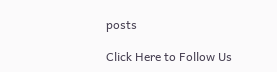posts

Click Here to Follow Us